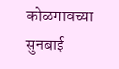कोळगावच्या सुनबाई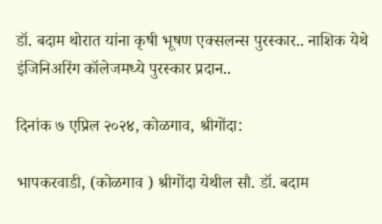डॉ. बदाम थोरात यांना कृषी भूषण एक्सलन्स पुरस्कार.. नाशिक येथे इंजिनिअरिंग कॉलेजमध्ये पुरस्कार प्रदान..

दिनांक ७ एप्रिल २०२४, कोळगाव, श्रीगोंदा:

भापकरवाडी, (कोळगाव ) श्रीगोंदा येथील सौ. डॉ. बदाम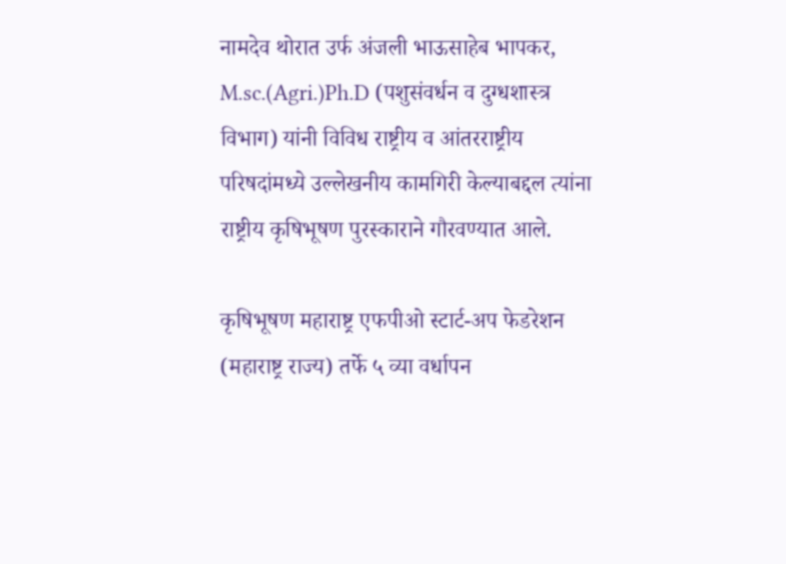नामदेव थोरात उर्फ अंजली भाऊसाहेब भापकर, M.sc.(Agri.)Ph.D (पशुसंवर्धन व दुग्धशास्त्र विभाग) यांनी विविध राष्ट्रीय व आंतरराष्ट्रीय परिषदांमध्ये उल्लेखनीय कामगिरी केल्याबद्दल त्यांना राष्ट्रीय कृषिभूषण पुरस्काराने गौरवण्यात आले.

कृषिभूषण महाराष्ट्र एफपीओ स्टार्ट-अप फेडरेशन (महाराष्ट्र राज्य) तर्फे ५ व्या वर्धापन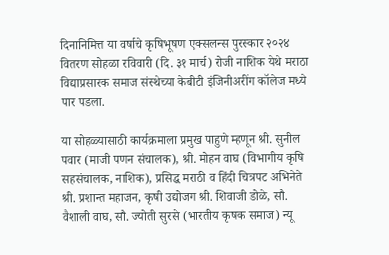दिनानिमित्त या वर्षाचे कृषिभूषण एक्सलन्स पुरस्कार २०२४ वितरण सोहळा रविवारी (दि. ३१ मार्च) रोजी नाशिक येथे मराठा विद्याप्रसारक समाज संस्थेच्या केबीटी इंजिनीअरींग कॉलेज मध्ये पार पडला.

या सोहळ्यासाठी कार्यक्रमाला प्रमुख पाहुणे म्हणून श्री. सुनील पवार (माजी पणन संचालक), श्री. मोहन वाघ (विभागीय कृषि सहसंचालक, नाशिक), प्रसिद्ध मराठी व हिंदी चित्रपट अभिनेते श्री. प्रशान्त महाजन, कृषी उद्योजग श्री. शिवाजी डोळे, सौ. वैशाली वाघ, सौ. ज्योती सुरसे (भारतीय कृषक समाज) न्यू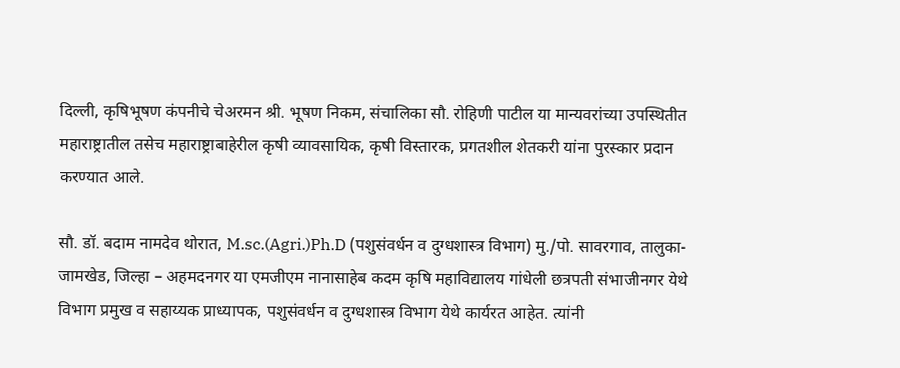दिल्ली, कृषिभूषण कंपनीचे चेअरमन श्री. भूषण निकम, संचालिका सौ. रोहिणी पाटील या मान्यवरांच्या उपस्थितीत महाराष्ट्रातील तसेच महाराष्ट्राबाहेरील कृषी व्यावसायिक, कृषी विस्तारक, प्रगतशील शेतकरी यांना पुरस्कार प्रदान करण्यात आले.

सौ. डॉ. बदाम नामदेव थोरात, M.sc.(Agri.)Ph.D (पशुसंवर्धन व दुग्धशास्त्र विभाग) मु./पो. सावरगाव, तालुका- जामखेड, जिल्हा – अहमदनगर या एमजीएम नानासाहेब कदम कृषि महाविद्यालय गांधेली छत्रपती संभाजीनगर येथे विभाग प्रमुख व सहाय्यक प्राध्यापक, पशुसंवर्धन व दुग्धशास्त्र विभाग येथे कार्यरत आहेत. त्यांनी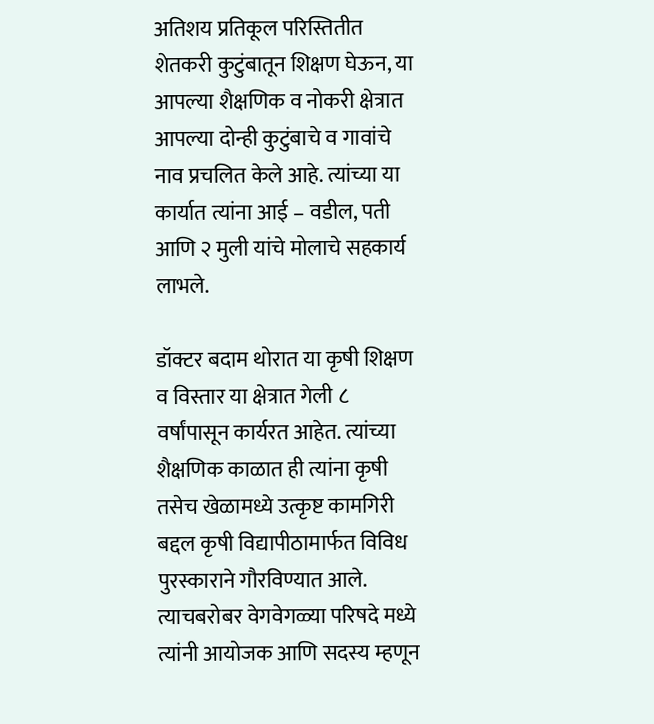अतिशय प्रतिकूल परिस्तितीत शेतकरी कुटुंबातून शिक्षण घेऊन, या आपल्या शैक्षणिक व नोकरी क्षेत्रात आपल्या दोन्ही कुटुंबाचे व गावांचे नाव प्रचलित केले आहे. त्यांच्या या कार्यात त्यांना आई – वडील, पती आणि २ मुली यांचे मोलाचे सहकार्य  लाभले.

डॉक्टर बदाम थोरात या कृषी शिक्षण व विस्तार या क्षेत्रात गेली ८ वर्षांपासून कार्यरत आहेत. त्यांच्या शैक्षणिक काळात ही त्यांना कृषी तसेच खेळामध्ये उत्कृष्ट कामगिरी बद्दल कृषी विद्यापीठामार्फत विविध पुरस्काराने गौरविण्यात आले. त्याचबरोबर वेगवेगळ्या परिषदे मध्ये त्यांनी आयोजक आणि सदस्य म्हणून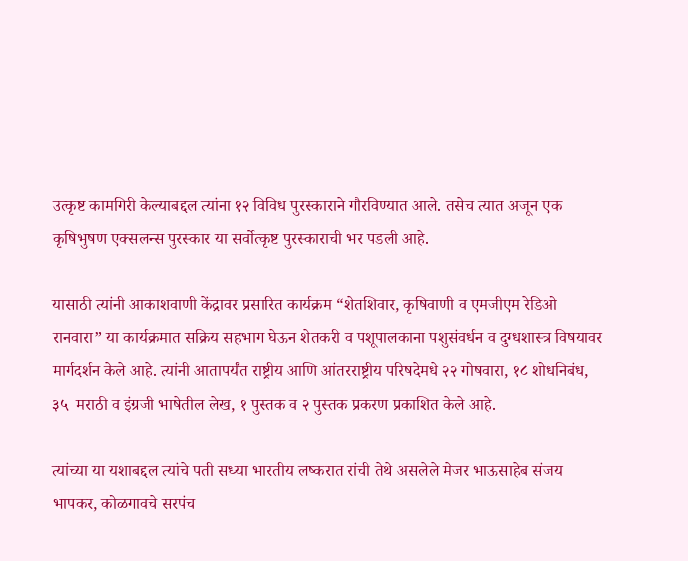उत्कृष्ट कामगिरी केल्याबद्दल त्यांना १२ विविध पुरस्काराने गौरविण्यात आले. तसेच त्यात अजून एक कृषिभुषण एक्सलन्स पुरस्कार या सर्वोत्कृष्ट पुरस्काराची भर पडली आहे.

यासाठी त्यांनी आकाशवाणी केंद्रावर प्रसारित कार्यक्रम “शेतशिवार, कृषिवाणी व एमजीएम रेडिओ रानवारा” या कार्यक्रमात सक्रिय सहभाग घेऊन शेतकरी व पशूपालकाना पशुसंवर्धन व दुग्धशास्त्र विषयावर मार्गदर्शन केले आहे. त्यांनी आतापर्यंत राष्ट्रीय आणि आंतरराष्ट्रीय परिषदेमधे २२ गोषवारा, १८ शोधनिबंध, ३५  मराठी व इंग्रजी भाषेतील लेख, १ पुस्तक व २ पुस्तक प्रकरण प्रकाशित केले आहे.

त्यांच्या या यशाबद्दल त्यांचे पती सध्या भारतीय लष्करात रांची तेथे असलेले मेजर भाऊसाहेब संजय भापकर, कोळगावचे सरपंच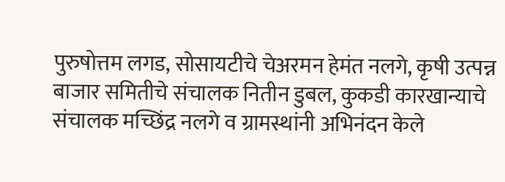पुरुषोत्तम लगड, सोसायटीचे चेअरमन हेमंत नलगे, कृषी उत्पन्न बाजार समितीचे संचालक नितीन डुबल, कुकडी कारखान्याचे संचालक मच्छिंद्र नलगे व ग्रामस्थांनी अभिनंदन केले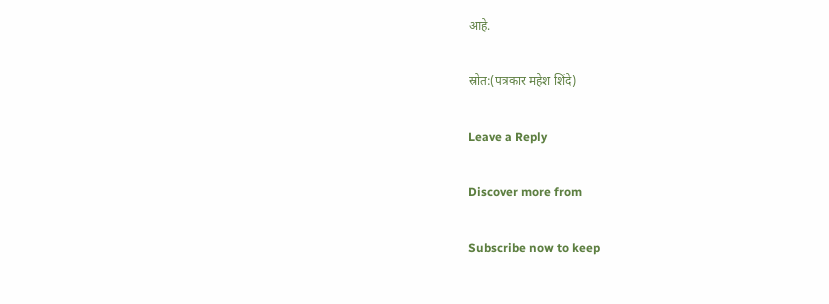आहे.

स्रोत:(पत्रकार महेश शिंदे)

Leave a Reply

Discover more from

Subscribe now to keep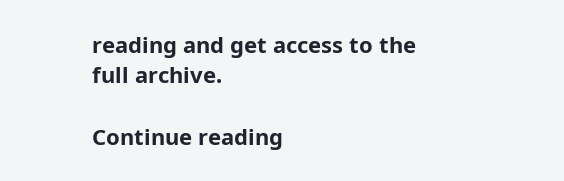reading and get access to the full archive.

Continue reading